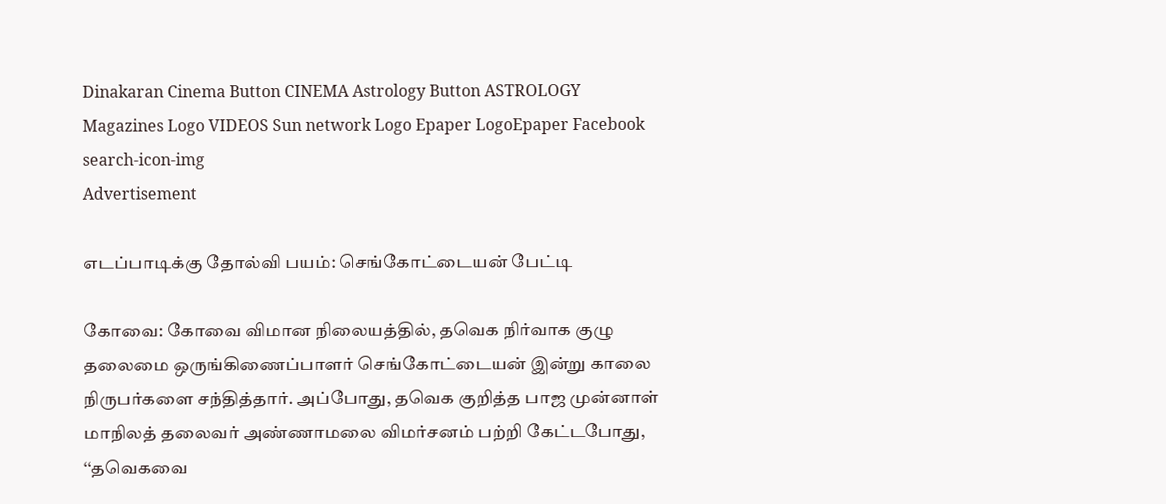Dinakaran Cinema Button CINEMA Astrology Button ASTROLOGY  Magazines Logo VIDEOS Sun network Logo Epaper LogoEpaper Facebook
search-icon-img
Advertisement

எடப்பாடிக்கு தோல்வி பயம்: செங்கோட்டையன் பேட்டி

கோவை: கோவை விமான நிலையத்தில், தவெக நிர்வாக குழு தலைமை ஒருங்கிணைப்பாளர் செங்கோட்டையன் இன்று காலை நிருபர்களை சந்தித்தார். அப்போது, தவெக குறித்த பாஜ முன்னாள் மாநிலத் தலைவர் அண்ணாமலை விமர்சனம் பற்றி கேட்டபோது, ‘‘தவெகவை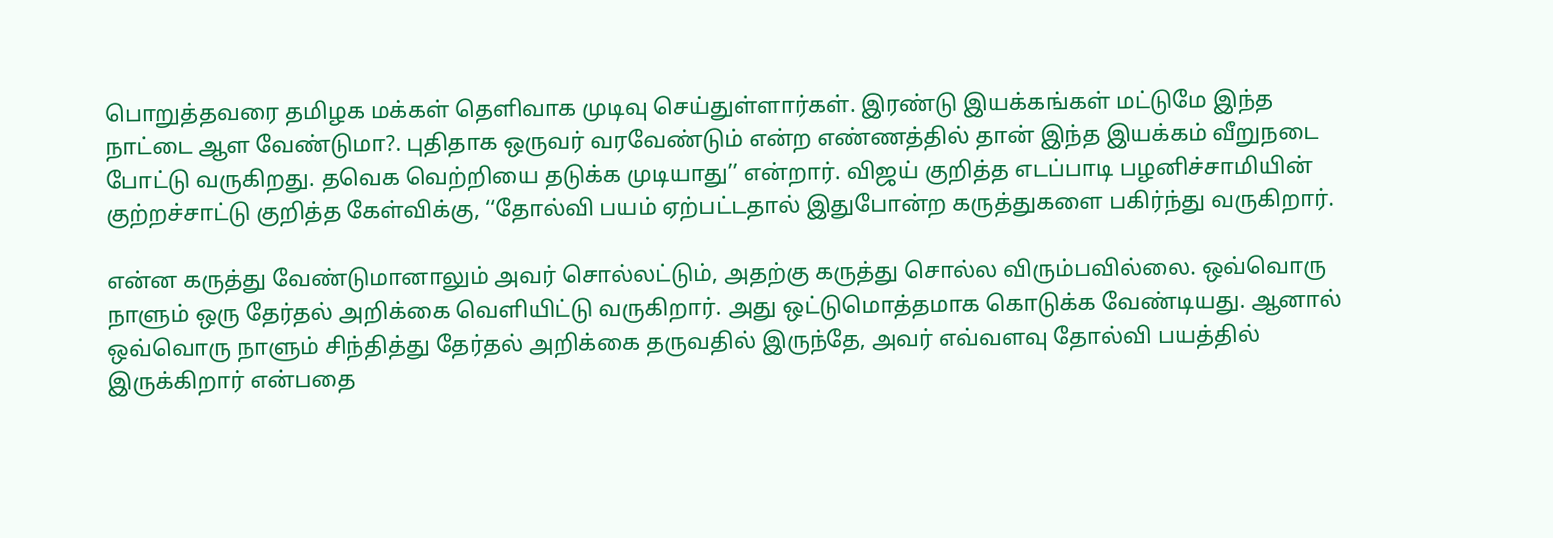பொறுத்தவரை தமிழக மக்கள் தெளிவாக முடிவு செய்துள்ளார்கள். இரண்டு இயக்கங்கள் மட்டுமே இந்த நாட்டை ஆள வேண்டுமா?. புதிதாக ஒருவர் வரவேண்டும் என்ற எண்ணத்தில் தான் இந்த இயக்கம் வீறுநடை போட்டு வருகிறது. தவெக வெற்றியை தடுக்க முடியாது’’ என்றார். விஜய் குறித்த எடப்பாடி பழனிச்சாமியின் குற்றச்சாட்டு குறித்த கேள்விக்கு, ‘‘தோல்வி பயம் ஏற்பட்டதால் இதுபோன்ற கருத்துகளை பகிர்ந்து வருகிறார்.

என்ன கருத்து வேண்டுமானாலும் அவர் சொல்லட்டும், அதற்கு கருத்து சொல்ல விரும்பவில்லை. ஒவ்வொரு நாளும் ஒரு தேர்தல் அறிக்கை வெளியிட்டு வருகிறார். அது ஒட்டுமொத்தமாக கொடுக்க வேண்டியது. ஆனால் ஒவ்வொரு நாளும் சிந்தித்து தேர்தல் அறிக்கை தருவதில் இருந்தே, அவர் எவ்வளவு தோல்வி பயத்தில் இருக்கிறார் என்பதை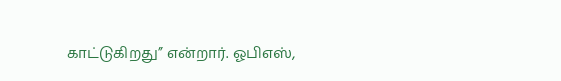காட்டுகிறது’’ என்றார். ஓபிஎஸ்,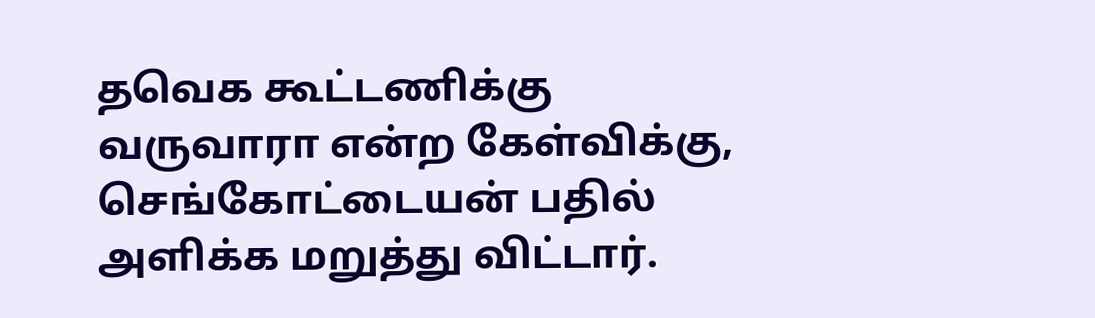தவெக கூட்டணிக்கு வருவாரா என்ற கேள்விக்கு, செங்கோட்டையன் பதில் அளிக்க மறுத்து விட்டார்.